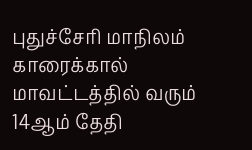புதுச்சேரி மாநிலம் காரைக்கால் மாவட்டத்தில் வரும் 14ஆம் தேதி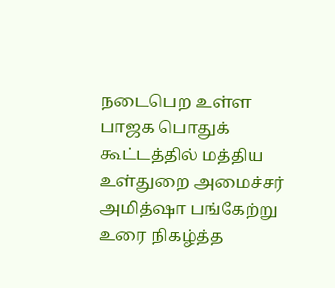நடைபெற உள்ள பாஜக பொதுக் கூட்டத்தில் மத்திய உள்துறை அமைச்சர் அமித்ஷா பங்கேற்று உரை நிகழ்த்த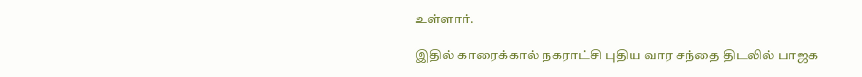உள்ளார்.

இதில் காரைக்கால் நகராட்சி புதிய வார சந்தை திடலில் பாஜக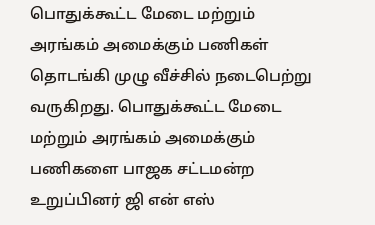பொதுக்கூட்ட மேடை மற்றும் அரங்கம் அமைக்கும் பணிகள் தொடங்கி முழு வீச்சில் நடைபெற்று வருகிறது. பொதுக்கூட்ட மேடை மற்றும் அரங்கம் அமைக்கும் பணிகளை பாஜக சட்டமன்ற உறுப்பினர் ஜி என் எஸ்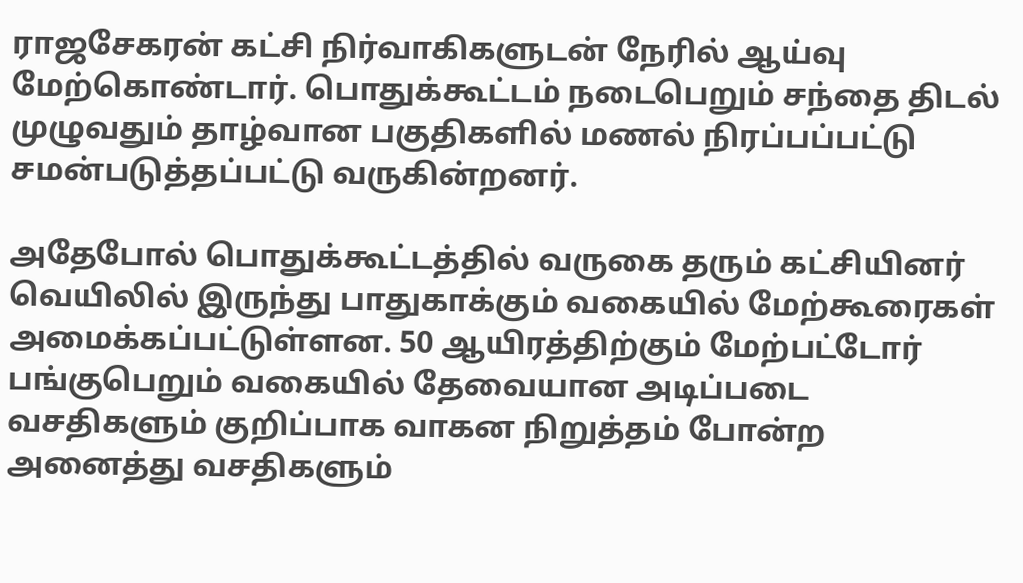ராஜசேகரன் கட்சி நிர்வாகிகளுடன் நேரில் ஆய்வு மேற்கொண்டார். பொதுக்கூட்டம் நடைபெறும் சந்தை திடல் முழுவதும் தாழ்வான பகுதிகளில் மணல் நிரப்பப்பட்டு சமன்படுத்தப்பட்டு வருகின்றனர்.

அதேபோல் பொதுக்கூட்டத்தில் வருகை தரும் கட்சியினர் வெயிலில் இருந்து பாதுகாக்கும் வகையில் மேற்கூரைகள் அமைக்கப்பட்டுள்ளன. 50 ஆயிரத்திற்கும் மேற்பட்டோர் பங்குபெறும் வகையில் தேவையான அடிப்படை வசதிகளும் குறிப்பாக வாகன நிறுத்தம் போன்ற அனைத்து வசதிகளும்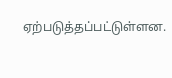ஏற்படுத்தப்பட்டுள்ளன.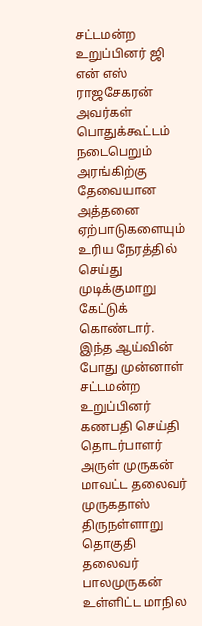சட்டமன்ற உறுப்பினர் ஜி என் எஸ் ராஜசேகரன் அவர்கள் பொதுக்கூட்டம் நடைபெறும் அரங்கிற்கு தேவையான அத்தனை ஏற்பாடுகளையும் உரிய நேரத்தில் செய்து முடிக்குமாறு கேட்டுக் கொண்டார். இந்த ஆய்வின் போது முன்னாள் சட்டமன்ற உறுப்பினர் கணபதி செய்தி தொடர்பாளர் அருள் முருகன் மாவட்ட தலைவர் முருகதாஸ் திருநள்ளாறு தொகுதி தலைவர் பாலமுருகன் உள்ளிட்ட மாநில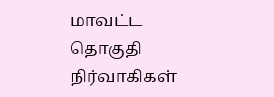மாவட்ட தொகுதி நிர்வாகிகள்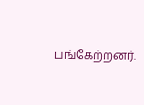பங்கேற்றனர்.